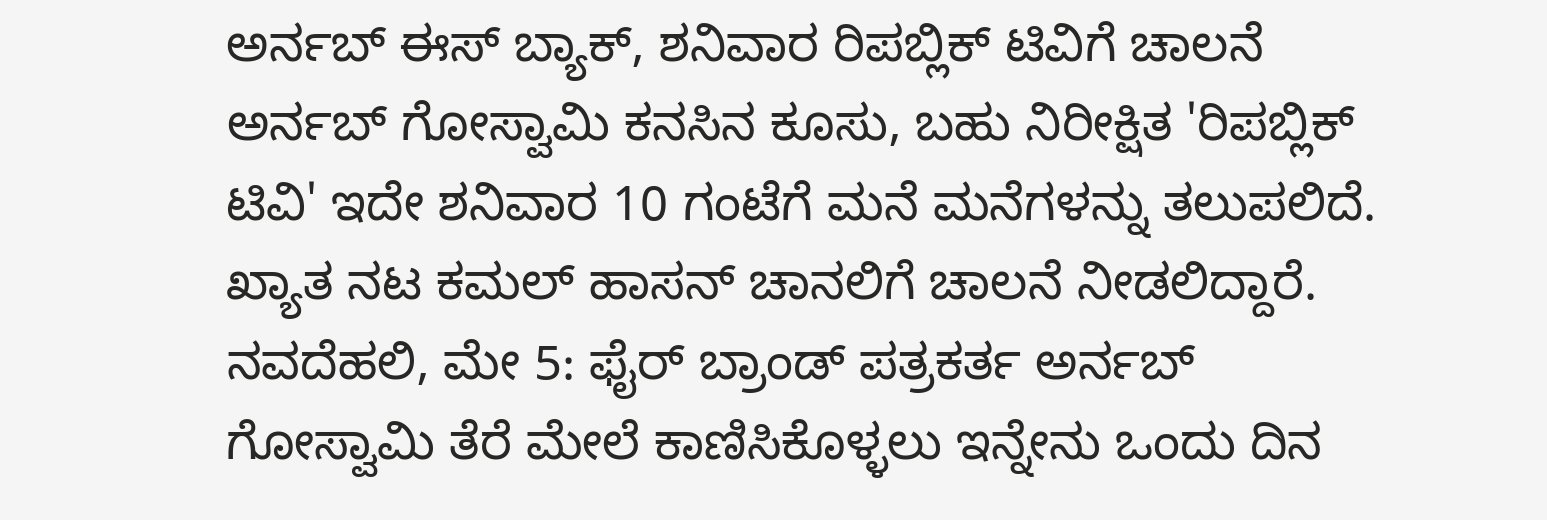ಅರ್ನಬ್ ಈಸ್ ಬ್ಯಾಕ್, ಶನಿವಾರ ರಿಪಬ್ಲಿಕ್ ಟಿವಿಗೆ ಚಾಲನೆ
ಅರ್ನಬ್ ಗೋಸ್ವಾಮಿ ಕನಸಿನ ಕೂಸು, ಬಹು ನಿರೀಕ್ಷಿತ 'ರಿಪಬ್ಲಿಕ್ ಟಿವಿ' ಇದೇ ಶನಿವಾರ 10 ಗಂಟೆಗೆ ಮನೆ ಮನೆಗಳನ್ನು ತಲುಪಲಿದೆ. ಖ್ಯಾತ ನಟ ಕಮಲ್ ಹಾಸನ್ ಚಾನಲಿಗೆ ಚಾಲನೆ ನೀಡಲಿದ್ದಾರೆ.
ನವದೆಹಲಿ, ಮೇ 5: ಫೈರ್ ಬ್ರಾಂಡ್ ಪತ್ರಕರ್ತ ಅರ್ನಬ್ ಗೋಸ್ವಾಮಿ ತೆರೆ ಮೇಲೆ ಕಾಣಿಸಿಕೊಳ್ಳಲು ಇನ್ನೇನು ಒಂದು ದಿನ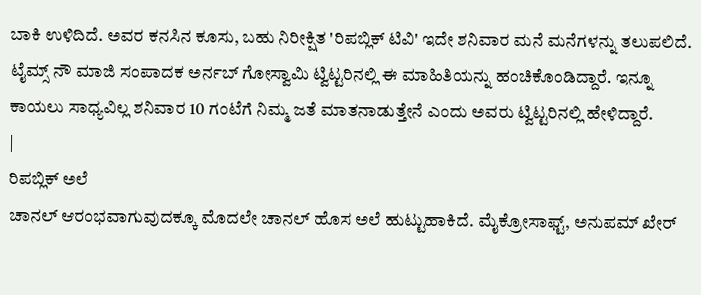ಬಾಕಿ ಉಳಿದಿದೆ. ಅವರ ಕನಸಿನ ಕೂಸು, ಬಹು ನಿರೀಕ್ಷಿತ 'ರಿಪಬ್ಲಿಕ್ ಟಿವಿ' ಇದೇ ಶನಿವಾರ ಮನೆ ಮನೆಗಳನ್ನು ತಲುಪಲಿದೆ.
ಟೈಮ್ಸ್ ನೌ ಮಾಜಿ ಸಂಪಾದಕ ಅರ್ನಬ್ ಗೋಸ್ವಾಮಿ ಟ್ವಿಟ್ಟರಿನಲ್ಲಿ ಈ ಮಾಹಿತಿಯನ್ನು ಹಂಚಿಕೊಂಡಿದ್ದಾರೆ. ಇನ್ನೂ ಕಾಯಲು ಸಾಧ್ಯವಿಲ್ಲ ಶನಿವಾರ 10 ಗಂಟೆಗೆ ನಿಮ್ಮ ಜತೆ ಮಾತನಾಡುತ್ತೇನೆ ಎಂದು ಅವರು ಟ್ವಿಟ್ಟರಿನಲ್ಲಿ ಹೇಳಿದ್ದಾರೆ.
|
ರಿಪಬ್ಲಿಕ್ ಅಲೆ
ಚಾನಲ್ ಆರಂಭವಾಗುವುದಕ್ಕೂ ಮೊದಲೇ ಚಾನಲ್ ಹೊಸ ಅಲೆ ಹುಟ್ಟುಹಾಕಿದೆ. ಮೈಕ್ರೋಸಾಫ್ಟ್, ಅನುಪಮ್ ಖೇರ್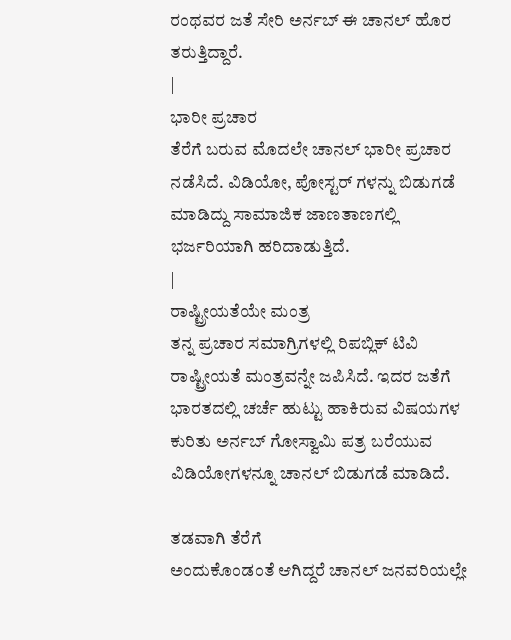ರಂಥವರ ಜತೆ ಸೇರಿ ಅರ್ನಬ್ ಈ ಚಾನಲ್ ಹೊರ ತರುತ್ತಿದ್ದಾರೆ.
|
ಭಾರೀ ಪ್ರಚಾರ
ತೆರೆಗೆ ಬರುವ ಮೊದಲೇ ಚಾನಲ್ ಭಾರೀ ಪ್ರಚಾರ ನಡೆಸಿದೆ. ವಿಡಿಯೋ, ಪೋಸ್ಟರ್ ಗಳನ್ನು ಬಿಡುಗಡೆ ಮಾಡಿದ್ದು ಸಾಮಾಜಿಕ ಜಾಣತಾಣಗಲ್ಲಿ ಭರ್ಜರಿಯಾಗಿ ಹರಿದಾಡುತ್ತಿದೆ.
|
ರಾಷ್ಟ್ರೀಯತೆಯೇ ಮಂತ್ರ
ತನ್ನ ಪ್ರಚಾರ ಸಮಾಗ್ರಿಗಳಲ್ಲಿ ರಿಪಬ್ಲಿಕ್ ಟಿವಿ ರಾಷ್ಟ್ರೀಯತೆ ಮಂತ್ರವನ್ನೇ ಜಪಿಸಿದೆ. ಇದರ ಜತೆಗೆ ಭಾರತದಲ್ಲಿ ಚರ್ಚೆ ಹುಟ್ಟು ಹಾಕಿರುವ ವಿಷಯಗಳ ಕುರಿತು ಅರ್ನಬ್ ಗೋಸ್ವಾಮಿ ಪತ್ರ ಬರೆಯುವ ವಿಡಿಯೋಗಳನ್ನೂ ಚಾನಲ್ ಬಿಡುಗಡೆ ಮಾಡಿದೆ.

ತಡವಾಗಿ ತೆರೆಗೆ
ಅಂದುಕೊಂಡಂತೆ ಆಗಿದ್ದರೆ ಚಾನಲ್ ಜನವರಿಯಲ್ಲೇ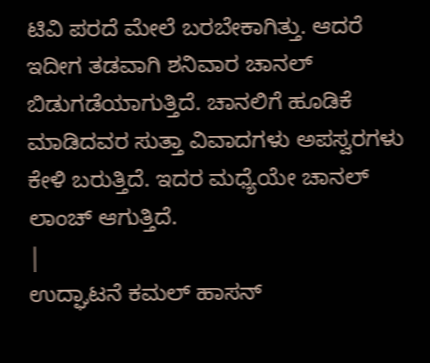ಟಿವಿ ಪರದೆ ಮೇಲೆ ಬರಬೇಕಾಗಿತ್ತು. ಆದರೆ ಇದೀಗ ತಡವಾಗಿ ಶನಿವಾರ ಚಾನಲ್ ಬಿಡುಗಡೆಯಾಗುತ್ತಿದೆ. ಚಾನಲಿಗೆ ಹೂಡಿಕೆ ಮಾಡಿದವರ ಸುತ್ತಾ ವಿವಾದಗಳು ಅಪಸ್ವರಗಳು ಕೇಳಿ ಬರುತ್ತಿದೆ. ಇದರ ಮಧ್ಯೆಯೇ ಚಾನಲ್ ಲಾಂಚ್ ಆಗುತ್ತಿದೆ.
|
ಉದ್ಘಾಟನೆ ಕಮಲ್ ಹಾಸನ್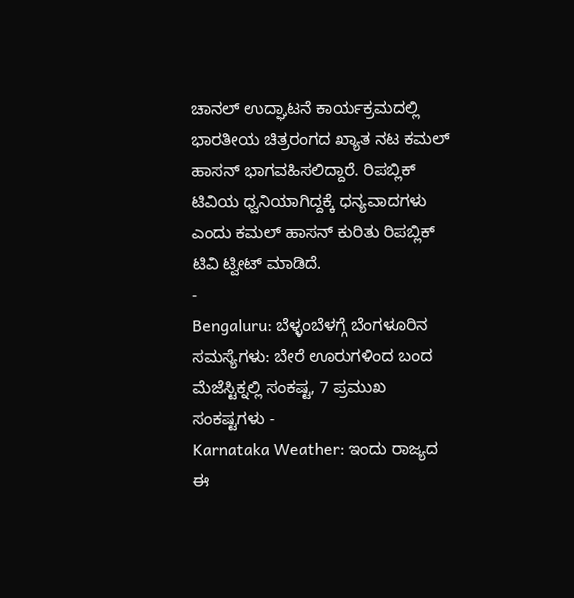ಚಾನಲ್ ಉದ್ಘಾಟನೆ ಕಾರ್ಯಕ್ರಮದಲ್ಲಿ ಭಾರತೀಯ ಚಿತ್ರರಂಗದ ಖ್ಯಾತ ನಟ ಕಮಲ್ ಹಾಸನ್ ಭಾಗವಹಿಸಲಿದ್ದಾರೆ. ರಿಪಬ್ಲಿಕ್ ಟಿವಿಯ ಧ್ವನಿಯಾಗಿದ್ದಕ್ಕೆ ಧನ್ಯವಾದಗಳು ಎಂದು ಕಮಲ್ ಹಾಸನ್ ಕುರಿತು ರಿಪಬ್ಲಿಕ್ ಟಿವಿ ಟ್ವೀಟ್ ಮಾಡಿದೆ.
-
Bengaluru: ಬೆಳ್ಳಂಬೆಳಗ್ಗೆ ಬೆಂಗಳೂರಿನ ಸಮಸ್ಯೆಗಳು: ಬೇರೆ ಊರುಗಳಿಂದ ಬಂದ ಮೆಜೆಸ್ಟಿಕ್ನಲ್ಲಿ ಸಂಕಷ್ಟ, 7 ಪ್ರಮುಖ ಸಂಕಷ್ಟಗಳು -
Karnataka Weather: ಇಂದು ರಾಜ್ಯದ ಈ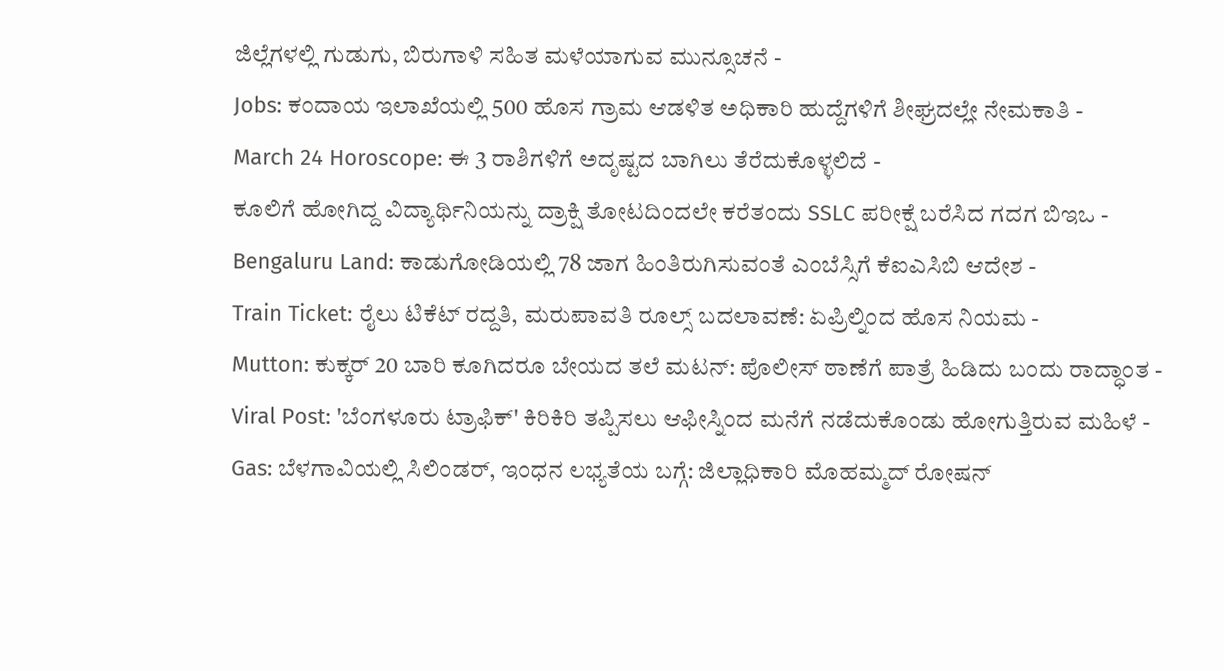ಜಿಲ್ಲೆಗಳಲ್ಲಿ ಗುಡುಗು, ಬಿರುಗಾಳಿ ಸಹಿತ ಮಳೆಯಾಗುವ ಮುನ್ಸೂಚನೆ -
Jobs: ಕಂದಾಯ ಇಲಾಖೆಯಲ್ಲಿ 500 ಹೊಸ ಗ್ರಾಮ ಆಡಳಿತ ಅಧಿಕಾರಿ ಹುದ್ದೆಗಳಿಗೆ ಶೀಘ್ರದಲ್ಲೇ ನೇಮಕಾತಿ -
March 24 Horoscope: ಈ 3 ರಾಶಿಗಳಿಗೆ ಅದೃಷ್ಟದ ಬಾಗಿಲು ತೆರೆದುಕೊಳ್ಳಲಿದೆ -
ಕೂಲಿಗೆ ಹೋಗಿದ್ದ ವಿದ್ಯಾರ್ಥಿನಿಯನ್ನು ದ್ರಾಕ್ಷಿ ತೋಟದಿಂದಲೇ ಕರೆತಂದು SSLC ಪರೀಕ್ಷೆ ಬರೆಸಿದ ಗದಗ ಬಿಇಒ -
Bengaluru Land: ಕಾಡುಗೋಡಿಯಲ್ಲಿ 78 ಜಾಗ ಹಿಂತಿರುಗಿಸುವಂತೆ ಎಂಬೆಸ್ಸಿಗೆ ಕೆಐಎಸಿಬಿ ಆದೇಶ -
Train Ticket: ರೈಲು ಟಿಕೆಟ್ ರದ್ದತಿ, ಮರುಪಾವತಿ ರೂಲ್ಸ್ ಬದಲಾವಣೆ: ಏಪ್ರಿಲ್ನಿಂದ ಹೊಸ ನಿಯಮ -
Mutton: ಕುಕ್ಕರ್ 20 ಬಾರಿ ಕೂಗಿದರೂ ಬೇಯದ ತಲೆ ಮಟನ್: ಪೊಲೀಸ್ ಠಾಣೆಗೆ ಪಾತ್ರೆ ಹಿಡಿದು ಬಂದು ರಾದ್ಧಾಂತ -
Viral Post: 'ಬೆಂಗಳೂರು ಟ್ರಾಫಿಕ್' ಕಿರಿಕಿರಿ ತಪ್ಪಿಸಲು ಆಫೀಸ್ನಿಂದ ಮನೆಗೆ ನಡೆದುಕೊಂಡು ಹೋಗುತ್ತಿರುವ ಮಹಿಳೆ -
Gas: ಬೆಳಗಾವಿಯಲ್ಲಿ ಸಿಲಿಂಡರ್, ಇಂಧನ ಲಭ್ಯತೆಯ ಬಗ್ಗೆ: ಜಿಲ್ಲಾಧಿಕಾರಿ ಮೊಹಮ್ಮದ್ ರೋಷನ್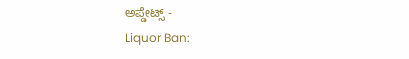ಅಪ್ಡೇಟ್ಸ್ -
Liquor Ban: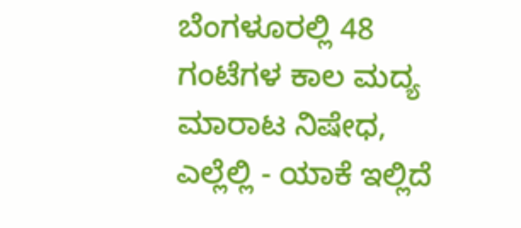ಬೆಂಗಳೂರಲ್ಲಿ 48 ಗಂಟೆಗಳ ಕಾಲ ಮದ್ಯ ಮಾರಾಟ ನಿಷೇಧ, ಎಲ್ಲೆಲ್ಲಿ - ಯಾಕೆ ಇಲ್ಲಿದೆ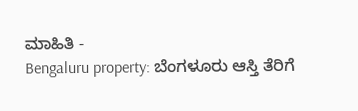ಮಾಹಿತಿ -
Bengaluru property: ಬೆಂಗಳೂರು ಆಸ್ತಿ ತೆರಿಗೆ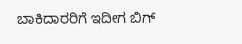ಬಾಕಿದಾರರಿಗೆ ಇದೀಗ ಬಿಗ್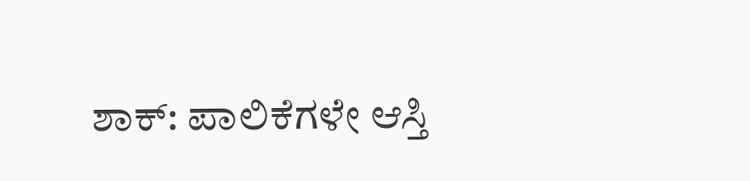ಶಾಕ್: ಪಾಲಿಕೆಗಳೇ ಆಸ್ತಿ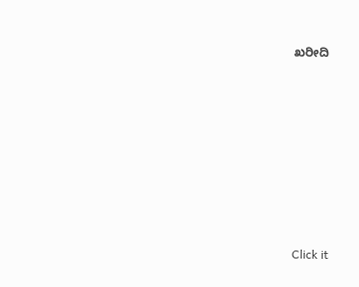ಖರೀದಿ












Click it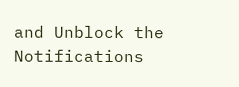and Unblock the Notifications